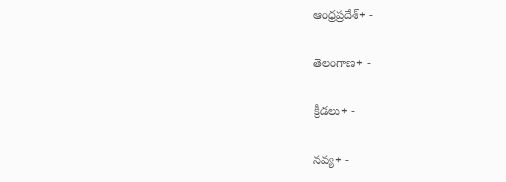ఆంధ్రప్రదేశ్+ -

తెలంగాణ+ -

క్రీడలు+ -

నవ్య+ -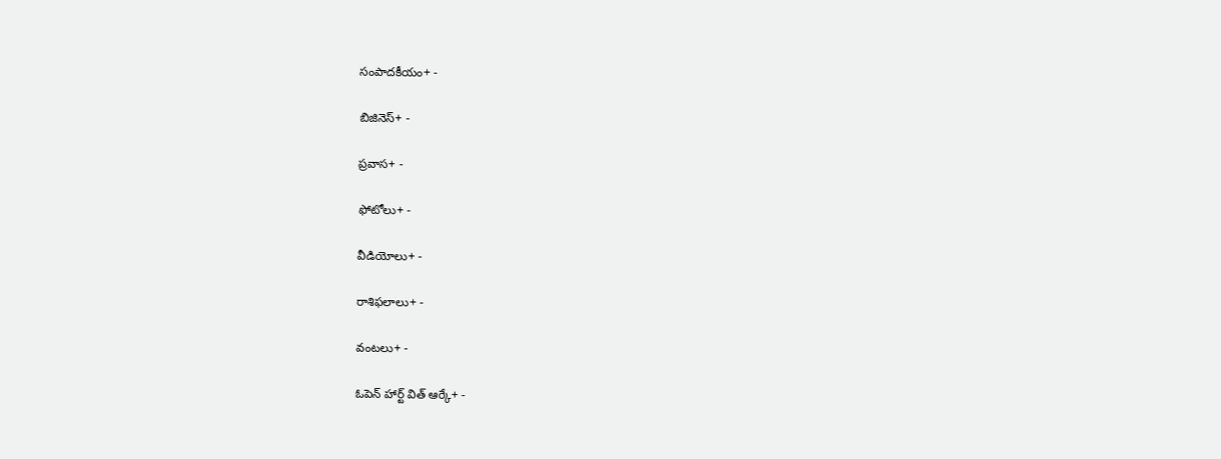సంపాదకీయం+ -

బిజినెస్+ -

ప్రవాస+ -

ఫోటోలు+ -

వీడియోలు+ -

రాశిఫలాలు+ -

వంటలు+ -

ఓపెన్ హార్ట్ విత్ ఆర్కే+ -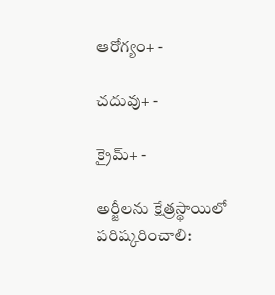ఆరోగ్యం+ -

చదువు+ -

క్రైమ్+ -

అర్జీలను క్షేత్రస్థాయిలో పరిష్కరించాలి: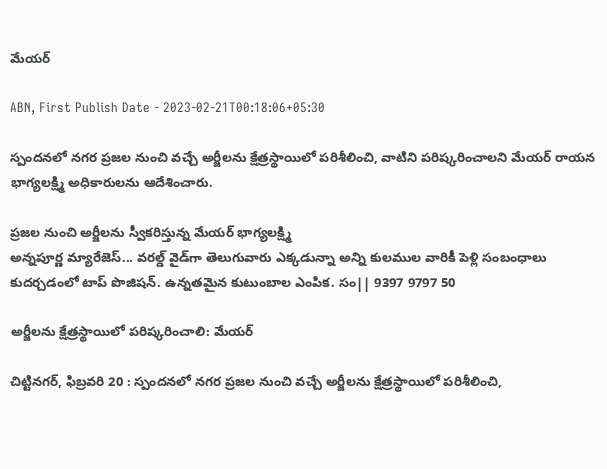మేయర్‌

ABN, First Publish Date - 2023-02-21T00:18:06+05:30

స్పందనలో నగర ప్రజల నుంచి వచ్చే అర్జీలను క్షేత్రస్థాయిలో పరిశీలించి, వాటిని పరిష్కరించాలని మేయర్‌ రాయన భాగ్యలక్ష్మి అధికారులను ఆదేశించారు.

ప్రజల నుంచి అర్జీలను స్వీకరిస్తున్న మేయర్‌ భాగ్యలక్ష్మి
అన్నపూర్ణ మ్యారేజెస్... వరల్డ్ వైడ్‌గా తెలుగువారు ఎక్కడున్నా అన్ని కులముల వారికీ పెళ్లి సంబంధాలు కుదర్చడంలో టాప్ పొజిషన్. ఉన్నతమైన కుటుంబాల ఎంపిక. సం|| 9397 9797 50

అర్జీలను క్షేత్రస్థాయిలో పరిష్కరించాలి: మేయర్‌

చిట్టినగర్‌, ఫిబ్రవరి 20 : స్పందనలో నగర ప్రజల నుంచి వచ్చే అర్జీలను క్షేత్రస్థాయిలో పరిశీలించి,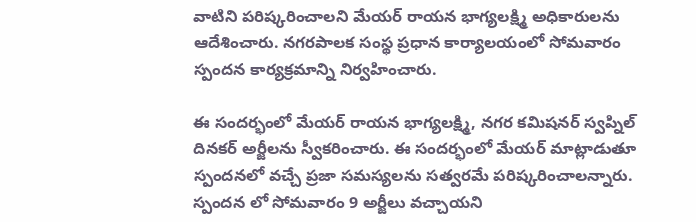వాటిని పరిష్కరించాలని మేయర్‌ రాయన భాగ్యలక్ష్మి అధికారులను ఆదేశించారు. నగరపాలక సంస్థ ప్రధాన కార్యాలయంలో సోమవారం స్పందన కార్యక్రమాన్ని నిర్వహించారు.

ఈ సందర్భంలో మేయర్‌ రాయన భాగ్యలక్ష్మి, నగర కమిషనర్‌ స్వప్నిల్‌ దినకర్‌ అర్జీలను స్వీకరించారు. ఈ సందర్భంలో మేయర్‌ మాట్లాడుతూ స్పందనలో వచ్చే ప్రజా సమస్యలను సత్వరమే పరిష్కరించాలన్నారు. స్పందన లో సోమవారం 9 అర్జీలు వచ్చాయని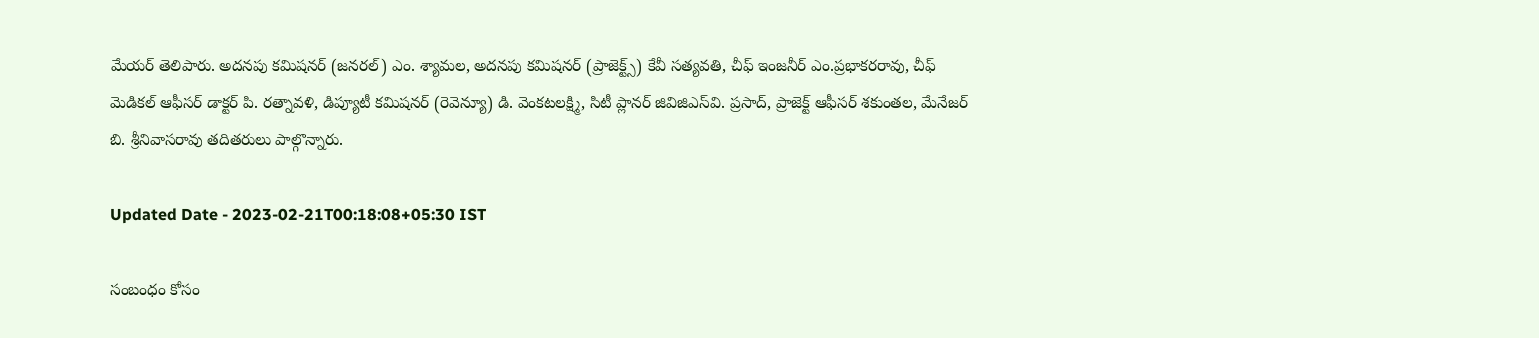మేయర్‌ తెలిపారు. అదనపు కమిషనర్‌ (జనరల్‌) ఎం. శ్యామల, అదనపు కమిషనర్‌ (ప్రాజెక్ట్స్‌) కేవీ సత్యవతి, చీఫ్‌ ఇంజనీర్‌ ఎం.ప్రభాకరరావు, చీఫ్‌ మెడికల్‌ ఆఫీసర్‌ డాక్టర్‌ పి. రత్నావళి, డిప్యూటీ కమిషనర్‌ (రెవెన్యూ) డి. వెంకటలక్ష్మి, సిటీ ప్లానర్‌ జివిజిఎస్‌వి. ప్రసాద్‌, ప్రాజెక్ట్‌ ఆఫీసర్‌ శకుంతల, మేనేజర్‌ బి. శ్రీనివాసరావు తదితరులు పాల్గొన్నారు.

Updated Date - 2023-02-21T00:18:08+05:30 IST

సంబంధం కోసం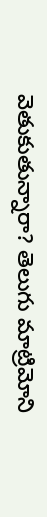వెతుకుతున్నారా? తెలుగు మాట్రిమోని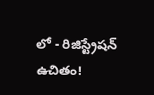లో - రిజిస్ట్రేషన్ ఉచితం!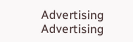Advertising
Advertising